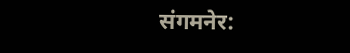संगमनेर: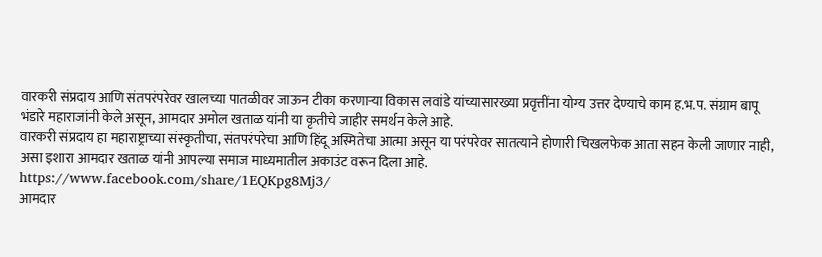वारकरी संप्रदाय आणि संतपरंपरेवर खालच्या पातळीवर जाऊन टीका करणाऱ्या विकास लवांडे यांच्यासारख्या प्रवृत्तींना योग्य उत्तर देण्याचे काम ह.भ.प. संग्राम बापू भंडारे महाराजांनी केले असून, आमदार अमोल खताळ यांनी या कृतीचे जाहीर समर्थन केले आहे.
वारकरी संप्रदाय हा महाराष्ट्राच्या संस्कृतीचा, संतपरंपरेचा आणि हिंदू अस्मितेचा आत्मा असून या परंपरेवर सातत्याने होणारी चिखलफेक आता सहन केली जाणार नाही, असा इशारा आमदार खताळ यांनी आपल्या समाज माध्यमातील अकाउंट वरून दिला आहे.
https://www.facebook.com/share/1EQKpg8Mj3/
आमदार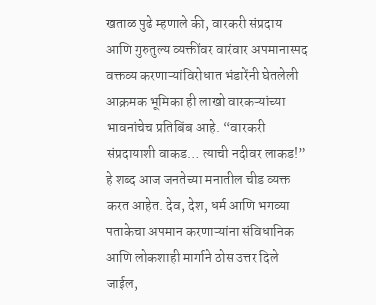खताळ पुढे म्हणाले की, वारकरी संप्रदाय आणि गुरुतुल्य व्यक्तींवर वारंवार अपमानास्पद वक्तव्य करणाऱ्यांविरोधात भंडारेंनी घेतलेली आक्रमक भूमिका ही लाखो वारकऱ्यांच्या भावनांचेच प्रतिबिंब आहे. “वारकरी संप्रदायाशी वाकड… त्याची नदीवर लाकड!” हे शब्द आज जनतेच्या मनातील चीड व्यक्त करत आहेत. देव, देश, धर्म आणि भगव्या पताकेचा अपमान करणाऱ्यांना संविधानिक आणि लोकशाही मार्गाने ठोस उत्तर दिले जाईल,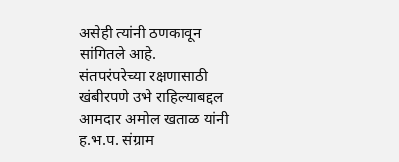असेही त्यांनी ठणकावून सांगितले आहे.
संतपरंपरेच्या रक्षणासाठी खंबीरपणे उभे राहिल्याबद्दल आमदार अमोल खताळ यांनी ह.भ.प. संग्राम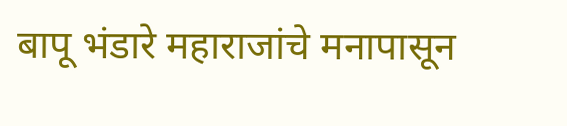बापू भंडारे महाराजांचे मनापासून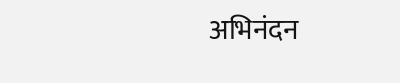अभिनंदन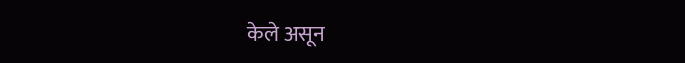केले असून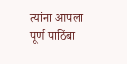त्यांना आपला पूर्ण पाठिंबा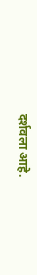दर्शवला आहे.